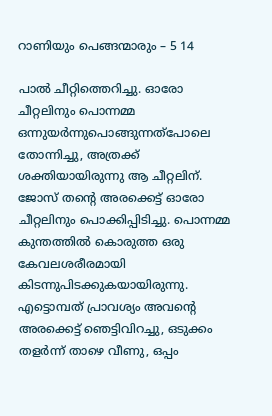റാണിയും പെങ്ങന്മാരും – 5 14

പാല്‍ ചീറ്റിത്തെറിച്ചു. ഓരോ ചീറ്റലിനും പൊന്നമ്മ ഒന്നുയര്‍ന്നുപൊങ്ങുന്നത്‌പോലെ തോന്നിച്ചു, അത്രക്ക് ശക്തിയായിരുന്നു ആ ചീറ്റലിന്. ജോസ് തന്റെ അരക്കെട്ട് ഓരോ ചീറ്റലിനും പൊക്കിപ്പിടിച്ചു. പൊന്നമ്മ കുന്തത്തില്‍ കൊരുത്ത ഒരു കേവലശരീരമായി കിടന്നുപിടക്കുകയായിരുന്നു. എട്ടൊമ്പത് പ്രാവശ്യം അവന്റെ അരക്കെട്ട് ഞെട്ടിവിറച്ചു, ഒടുക്കം തളര്‍ന്ന് താഴെ വീണു, ഒപ്പം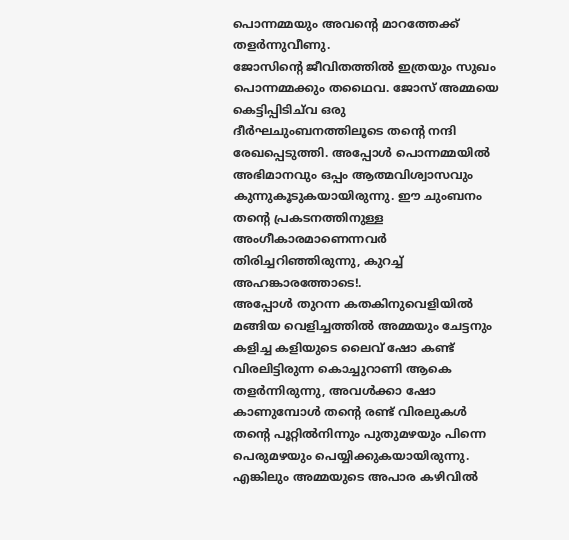പൊന്നമ്മയും അവന്റെ മാറത്തേക്ക് തളര്‍ന്നുവീണു.
ജോസിന്റെ ജീവിതത്തില്‍ ഇത്രയും സുഖം പൊന്നമ്മക്കും തഥൈവ. ജോസ് അമ്മയെ കെട്ടിപ്പിടിച്‌വ ഒരു ദീര്‍ഘചുംബനത്തിലൂടെ തന്റെ നന്ദി രേഖപ്പെടുത്തി. അപ്പോള്‍ പൊന്നമ്മയില്‍ അഭിമാനവും ഒപ്പം ആത്മവിശ്വാസവും കുന്നുകൂടുകയായിരുന്നു. ഈ ചുംബനം തന്റെ പ്രകടനത്തിനുള്ള അംഗീകാരമാണെന്നവര്‍ തിരിച്ചറിഞ്ഞിരുന്നു, കുറച്ച് അഹങ്കാരത്തോടെ!.
അപ്പോള്‍ തുറന്ന കതകിനുവെളിയില്‍ മങ്ങിയ വെളിച്ചത്തില്‍ അമ്മയും ചേട്ടനും കളിച്ച കളിയുടെ ലൈവ് ഷോ കണ്ട് വിരലിട്ടിരുന്ന കൊച്ചുറാണി ആകെ തളര്‍ന്നിരുന്നു, അവള്‍ക്കാ ഷോ കാണുമ്പോള്‍ തന്റെ രണ്ട് വിരലുകള്‍ തന്റെ പൂറ്റില്‍നിന്നും പുതുമഴയും പിന്നെ പെരുമഴയും പെയ്യിക്കുകയായിരുന്നു. എങ്കിലും അമ്മയുടെ അപാര കഴിവില്‍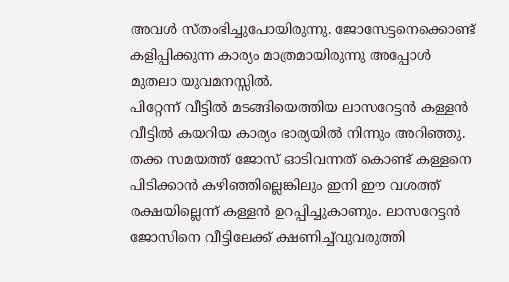അവള്‍ സ്തംഭിച്ചുപോയിരുന്നു. ജോസേട്ടനെക്കൊണ്ട് കളിപ്പിക്കുന്ന കാര്യം മാത്രമായിരുന്നു അപ്പോള്‍ മുതലാ യുവമനസ്സില്‍.
പിറ്റേന്ന് വീട്ടില്‍ മടങ്ങിയെത്തിയ ലാസറേട്ടന്‍ കള്ളന്‍ വീട്ടില്‍ കയറിയ കാര്യം ഭാര്യയില്‍ നിന്നും അറിഞ്ഞു. തക്ക സമയത്ത് ജോസ് ഓടിവന്നത് കൊണ്ട് കള്ളനെ പിടിക്കാന്‍ കഴിഞ്ഞില്ലെങ്കിലും ഇനി ഈ വശത്ത് രക്ഷയില്ലെന്ന് കള്ളന്‍ ഉറപ്പിച്ചുകാണും. ലാസറേട്ടന്‍ ജോസിനെ വീട്ടിലേക്ക് ക്ഷണിച്ച്‌വുവരുത്തി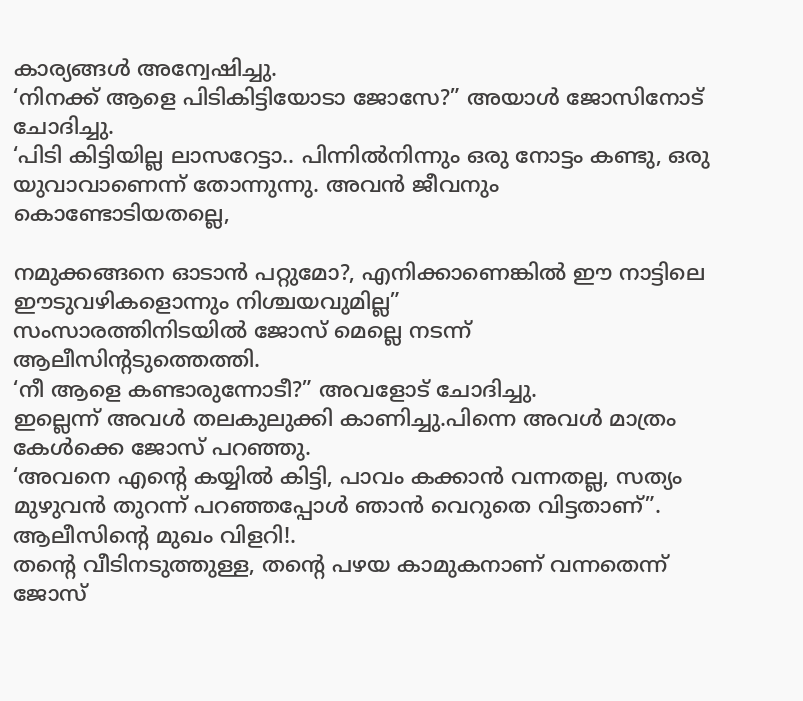കാര്യങ്ങള്‍ അന്വേഷിച്ചു.
‘നിനക്ക് ആളെ പിടികിട്ടിയോടാ ജോസേ?” അയാള്‍ ജോസിനോട് ചോദിച്ചു.
‘പിടി കിട്ടിയില്ല ലാസറേട്ടാ.. പിന്നില്‍നിന്നും ഒരു നോട്ടം കണ്ടു, ഒരു യുവാവാണെന്ന് തോന്നുന്നു. അവന്‍ ജീവനും കൊണ്ടോടിയതല്ലെ,

നമുക്കങ്ങനെ ഓടാന്‍ പറ്റുമോ?, എനിക്കാണെങ്കില്‍ ഈ നാട്ടിലെ ഈടുവഴികളൊന്നും നിശ്ചയവുമില്ല”
സംസാരത്തിനിടയില്‍ ജോസ് മെല്ലെ നടന്ന് ആലീസിന്റടുത്തെത്തി.
‘നീ ആളെ കണ്ടാരുന്നോടീ?” അവളോട് ചോദിച്ചു.
ഇല്ലെന്ന് അവള്‍ തലകുലുക്കി കാണിച്ചു.പിന്നെ അവള്‍ മാത്രം കേള്‍ക്കെ ജോസ് പറഞ്ഞു.
‘അവനെ എന്റെ കയ്യില്‍ കിട്ടി, പാവം കക്കാന്‍ വന്നതല്ല, സത്യം മുഴുവന്‍ തുറന്ന് പറഞ്ഞപ്പോള്‍ ഞാന്‍ വെറുതെ വിട്ടതാണ്”. ആലീസിന്റെ മുഖം വിളറി!.
തന്റെ വീടിനടുത്തുള്ള, തന്റെ പഴയ കാമുകനാണ് വന്നതെന്ന് ജോസ്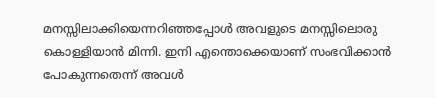മനസ്സിലാക്കിയെന്നറിഞ്ഞപ്പോള്‍ അവളുടെ മനസ്സിലൊരു കൊള്ളിയാന്‍ മിന്നി. ഇനി എന്തൊക്കെയാണ് സംഭവിക്കാന്‍ പോകുന്നതെന്ന് അവള്‍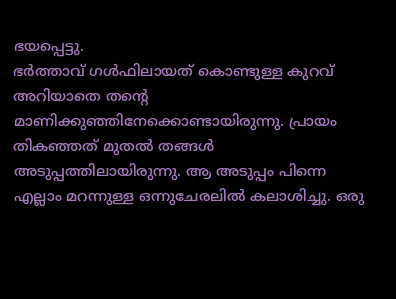ഭയപ്പെട്ടു.
ഭര്‍ത്താവ് ഗള്‍ഫിലായത് കൊണ്ടുള്ള കുറവ് അറിയാതെ തന്റെ മാണിക്കുഞ്ഞിനേക്കൊണ്ടായിരുന്നു. പ്രായം തികഞ്ഞത് മുതല്‍ തങ്ങള്‍ അടുപ്പത്തിലായിരുന്നു. ആ അടുപ്പം പിന്നെ എല്ലാം മറന്നുള്ള ഒന്നുചേരലില്‍ കലാശിച്ചു. ഒരു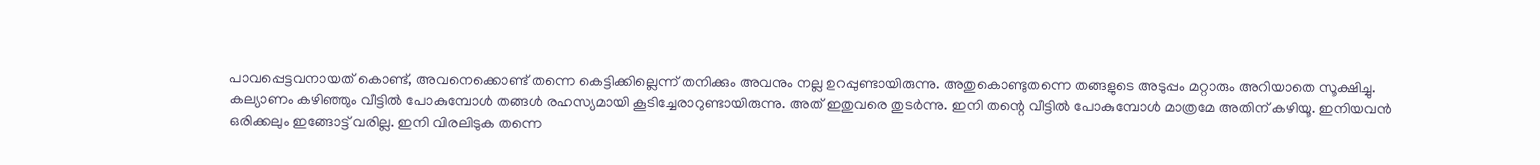പാവപ്പെട്ടവനായത് കൊണ്ട്, അവനെക്കൊണ്ട് തന്നെ കെട്ടിക്കില്ലെന്ന് തനിക്കും അവനും നല്ല ഉറപ്പുണ്ടായിരുന്നു. അതുകൊണ്ടുതന്നെ തങ്ങളുടെ അടുപ്പം മറ്റാരും അറിയാതെ സൂക്ഷിച്ചു.
കല്യാണം കഴിഞ്ഞും വീട്ടില്‍ പോകുമ്പോള്‍ തങ്ങള്‍ രഹസ്യമായി കൂടിച്ചേരാറുണ്ടായിരുന്നു. അത് ഇതുവരെ തുടര്‍ന്നു. ഇനി തന്റെ വീട്ടില്‍ പോകുമ്പോള്‍ മാത്രമേ അതിന് കഴിയൂ. ഇനിയവന്‍ ഒരിക്കലും ഇങ്ങോട്ട് വരില്ല. ഇനി വിരലിടുക തന്നെ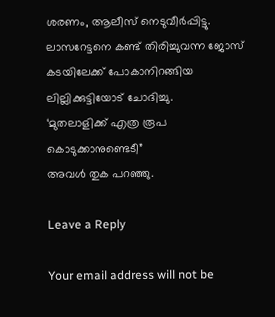ശരണം, ആലീസ് നെടുവീര്‍പ്പിട്ടു.
ലാസറേട്ടനെ കണ്ട് തിരിച്ചുവന്ന ജോസ് കടയിലേക്ക് പോകാനിറങ്ങിയ ലില്ലിക്കുട്ടിയോട് ചോദിച്ചു.
‘മുതലാളിക്ക് എത്ര രൂപ കൊടുക്കാനുണ്ടെടീ”
അവള്‍ തുക പറഞ്ഞു.

Leave a Reply

Your email address will not be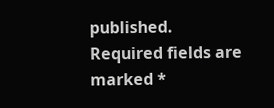published. Required fields are marked *